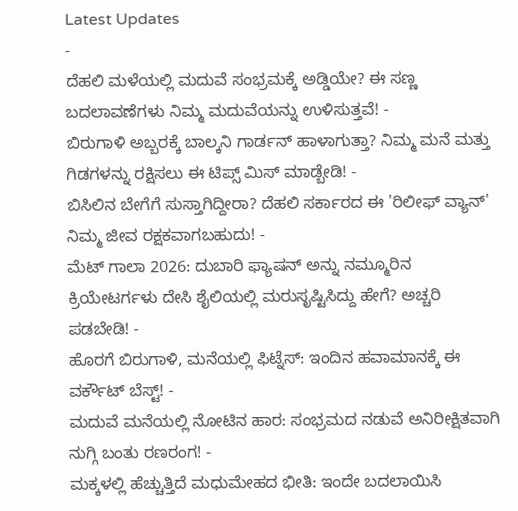Latest Updates
-
ದೆಹಲಿ ಮಳೆಯಲ್ಲಿ ಮದುವೆ ಸಂಭ್ರಮಕ್ಕೆ ಅಡ್ಡಿಯೇ? ಈ ಸಣ್ಣ ಬದಲಾವಣೆಗಳು ನಿಮ್ಮ ಮದುವೆಯನ್ನು ಉಳಿಸುತ್ತವೆ! -
ಬಿರುಗಾಳಿ ಅಬ್ಬರಕ್ಕೆ ಬಾಲ್ಕನಿ ಗಾರ್ಡನ್ ಹಾಳಾಗುತ್ತಾ? ನಿಮ್ಮ ಮನೆ ಮತ್ತು ಗಿಡಗಳನ್ನು ರಕ್ಷಿಸಲು ಈ ಟಿಪ್ಸ್ ಮಿಸ್ ಮಾಡ್ಬೇಡಿ! -
ಬಿಸಿಲಿನ ಬೇಗೆಗೆ ಸುಸ್ತಾಗಿದ್ದೀರಾ? ದೆಹಲಿ ಸರ್ಕಾರದ ಈ 'ರಿಲೀಫ್ ವ್ಯಾನ್' ನಿಮ್ಮ ಜೀವ ರಕ್ಷಕವಾಗಬಹುದು! -
ಮೆಟ್ ಗಾಲಾ 2026: ದುಬಾರಿ ಫ್ಯಾಷನ್ ಅನ್ನು ನಮ್ಮೂರಿನ ಕ್ರಿಯೇಟರ್ಗಳು ದೇಸಿ ಶೈಲಿಯಲ್ಲಿ ಮರುಸೃಷ್ಟಿಸಿದ್ದು ಹೇಗೆ? ಅಚ್ಚರಿ ಪಡಬೇಡಿ! -
ಹೊರಗೆ ಬಿರುಗಾಳಿ, ಮನೆಯಲ್ಲಿ ಫಿಟ್ನೆಸ್: ಇಂದಿನ ಹವಾಮಾನಕ್ಕೆ ಈ ವರ್ಕೌಟ್ ಬೆಸ್ಟ್! -
ಮದುವೆ ಮನೆಯಲ್ಲಿ ನೋಟಿನ ಹಾರ: ಸಂಭ್ರಮದ ನಡುವೆ ಅನಿರೀಕ್ಷಿತವಾಗಿ ನುಗ್ಗಿ ಬಂತು ರಣರಂಗ! -
ಮಕ್ಕಳಲ್ಲಿ ಹೆಚ್ಚುತ್ತಿದೆ ಮಧುಮೇಹದ ಭೀತಿ: ಇಂದೇ ಬದಲಾಯಿಸಿ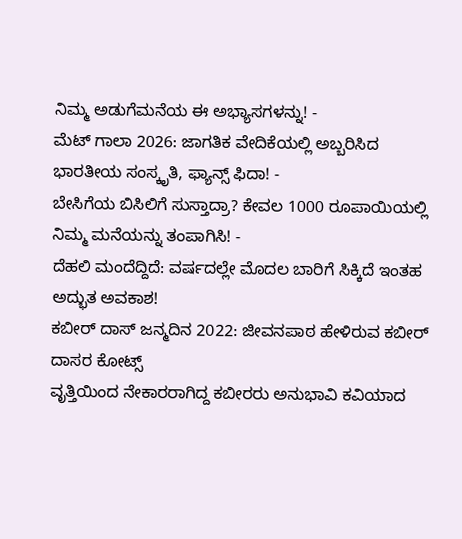ನಿಮ್ಮ ಅಡುಗೆಮನೆಯ ಈ ಅಭ್ಯಾಸಗಳನ್ನು! -
ಮೆಟ್ ಗಾಲಾ 2026: ಜಾಗತಿಕ ವೇದಿಕೆಯಲ್ಲಿ ಅಬ್ಬರಿಸಿದ ಭಾರತೀಯ ಸಂಸ್ಕೃತಿ, ಫ್ಯಾನ್ಸ್ ಫಿದಾ! -
ಬೇಸಿಗೆಯ ಬಿಸಿಲಿಗೆ ಸುಸ್ತಾದ್ರಾ? ಕೇವಲ 1000 ರೂಪಾಯಿಯಲ್ಲಿ ನಿಮ್ಮ ಮನೆಯನ್ನು ತಂಪಾಗಿಸಿ! -
ದೆಹಲಿ ಮಂದೆದ್ದಿದೆ: ವರ್ಷದಲ್ಲೇ ಮೊದಲ ಬಾರಿಗೆ ಸಿಕ್ಕಿದೆ ಇಂತಹ ಅದ್ಭುತ ಅವಕಾಶ!
ಕಬೀರ್ ದಾಸ್ ಜನ್ಮದಿನ 2022: ಜೀವನಪಾಠ ಹೇಳಿರುವ ಕಬೀರ್ ದಾಸರ ಕೋಟ್ಸ್
ವೃತ್ತಿಯಿಂದ ನೇಕಾರರಾಗಿದ್ದ ಕಬೀರರು ಅನುಭಾವಿ ಕವಿಯಾದ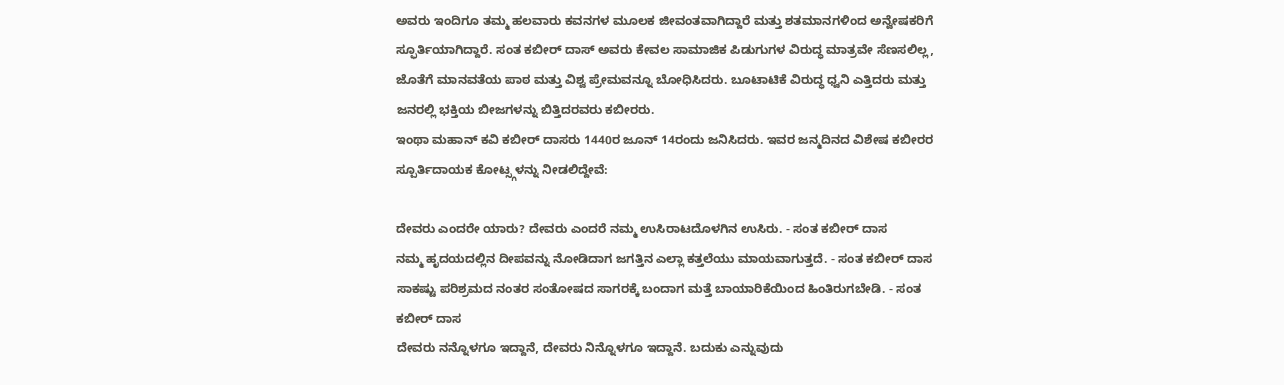ಅವರು ಇಂದಿಗೂ ತಮ್ಮ ಹಲವಾರು ಕವನಗಳ ಮೂಲಕ ಜೀವಂತವಾಗಿದ್ದಾರೆ ಮತ್ತು ಶತಮಾನಗಳಿಂದ ಅನ್ವೇಷಕರಿಗೆ ಸ್ಫೂರ್ತಿಯಾಗಿದ್ದಾರೆ. ಸಂತ ಕಬೀರ್ ದಾಸ್ ಅವರು ಕೇವಲ ಸಾಮಾಜಿಕ ಪಿಡುಗುಗಳ ವಿರುದ್ಧ ಮಾತ್ರವೇ ಸೆಣಸಲಿಲ್ಲ, ಜೊತೆಗೆ ಮಾನವತೆಯ ಪಾಠ ಮತ್ತು ವಿಶ್ವ ಪ್ರೇಮವನ್ನೂ ಬೋಧಿಸಿದರು. ಬೂಟಾಟಿಕೆ ವಿರುದ್ಧ ಧ್ವನಿ ಎತ್ತಿದರು ಮತ್ತು ಜನರಲ್ಲಿ ಭಕ್ತಿಯ ಬೀಜಗಳನ್ನು ಬಿತ್ತಿದರವರು ಕಬೀರರು.
ಇಂಥಾ ಮಹಾನ್ ಕವಿ ಕಬೀರ್ ದಾಸರು 1440ರ ಜೂನ್ 14ರಂದು ಜನಿಸಿದರು. ಇವರ ಜನ್ಮದಿನದ ವಿಶೇಷ ಕಬೀರರ ಸ್ಪೂರ್ತಿದಾಯಕ ಕೋಟ್ಸ್ಗಳನ್ನು ನೀಡಲಿದ್ದೇವೆ:

ದೇವರು ಎಂದರೇ ಯಾರು? ದೇವರು ಎಂದರೆ ನಮ್ಮ ಉಸಿರಾಟದೊಳಗಿನ ಉಸಿರು. - ಸಂತ ಕಬೀರ್ ದಾಸ
ನಮ್ಮ ಹೃದಯದಲ್ಲಿನ ದೀಪವನ್ನು ನೋಡಿದಾಗ ಜಗತ್ತಿನ ಎಲ್ಲಾ ಕತ್ತಲೆಯು ಮಾಯವಾಗುತ್ತದೆ. - ಸಂತ ಕಬೀರ್ ದಾಸ
ಸಾಕಷ್ಟು ಪರಿಶ್ರಮದ ನಂತರ ಸಂತೋಷದ ಸಾಗರಕ್ಕೆ ಬಂದಾಗ ಮತ್ತೆ ಬಾಯಾರಿಕೆಯಿಂದ ಹಿಂತಿರುಗಬೇಡಿ. - ಸಂತ ಕಬೀರ್ ದಾಸ
ದೇವರು ನನ್ನೊಳಗೂ ಇದ್ದಾನೆ, ದೇವರು ನಿನ್ನೊಳಗೂ ಇದ್ದಾನೆ. ಬದುಕು ಎನ್ನುವುದು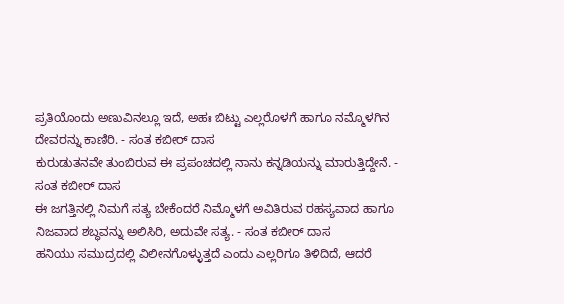ಪ್ರತಿಯೊಂದು ಅಣುವಿನಲ್ಲೂ ಇದೆ, ಅಹಃ ಬಿಟ್ಟು ಎಲ್ಲರೊಳಗೆ ಹಾಗೂ ನಮ್ಮೊಳಗಿನ ದೇವರನ್ನು ಕಾಣಿರಿ. - ಸಂತ ಕಬೀರ್ ದಾಸ
ಕುರುಡುತನವೇ ತುಂಬಿರುವ ಈ ಪ್ರಪಂಚದಲ್ಲಿ ನಾನು ಕನ್ನಡಿಯನ್ನು ಮಾರುತ್ತಿದ್ದೇನೆ. - ಸಂತ ಕಬೀರ್ ದಾಸ
ಈ ಜಗತ್ತಿನಲ್ಲಿ ನಿಮಗೆ ಸತ್ಯ ಬೇಕೆಂದರೆ ನಿಮ್ಮೊಳಗೆ ಅವಿತಿರುವ ರಹಸ್ಯವಾದ ಹಾಗೂ ನಿಜವಾದ ಶಬ್ಧವನ್ನು ಅಲಿಸಿರಿ, ಅದುವೇ ಸತ್ಯ. - ಸಂತ ಕಬೀರ್ ದಾಸ
ಹನಿಯು ಸಮುದ್ರದಲ್ಲಿ ವಿಲೀನಗೊಳ್ಳುತ್ತದೆ ಎಂದು ಎಲ್ಲರಿಗೂ ತಿಳಿದಿದೆ, ಆದರೆ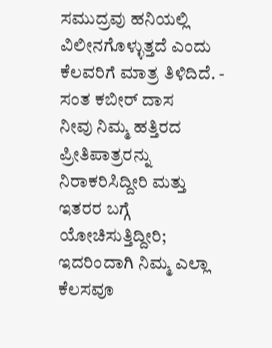ಸಮುದ್ರವು ಹನಿಯಲ್ಲಿ ವಿಲೀನಗೊಳ್ಳುತ್ತದೆ ಎಂದು ಕೆಲವರಿಗೆ ಮಾತ್ರ ತಿಳಿದಿದೆ. - ಸಂತ ಕಬೀರ್ ದಾಸ
ನೀವು ನಿಮ್ಮ ಹತ್ತಿರದ ಪ್ರೀತಿಪಾತ್ರರನ್ನು ನಿರಾಕರಿಸಿದ್ದೀರಿ ಮತ್ತು ಇತರರ ಬಗ್ಗೆ ಯೋಚಿಸುತ್ತಿದ್ದೀರಿ; ಇದರಿಂದಾಗಿ ನಿಮ್ಮ ಎಲ್ಲಾ ಕೆಲಸವೂ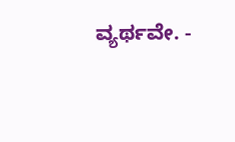ವ್ಯರ್ಥವೇ. -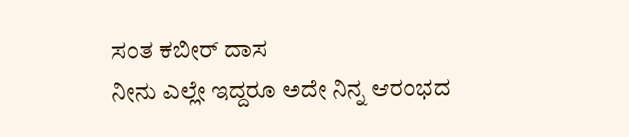ಸಂತ ಕಬೀರ್ ದಾಸ
ನೀನು ಎಲ್ಲೇ ಇದ್ದರೂ ಅದೇ ನಿನ್ನ ಆರಂಭದ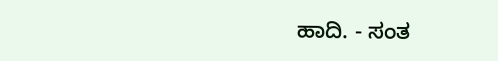ಹಾದಿ. - ಸಂತ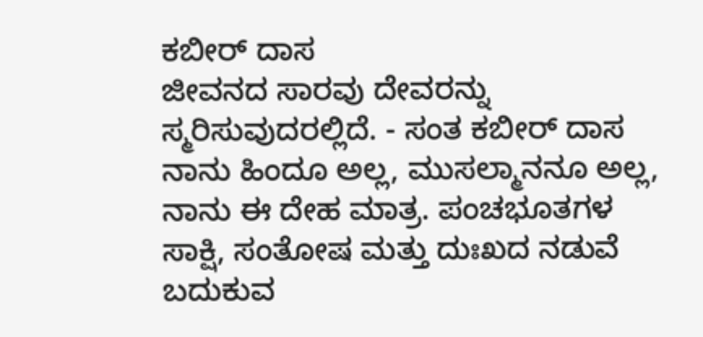ಕಬೀರ್ ದಾಸ
ಜೀವನದ ಸಾರವು ದೇವರನ್ನು ಸ್ಮರಿಸುವುದರಲ್ಲಿದೆ. - ಸಂತ ಕಬೀರ್ ದಾಸ
ನಾನು ಹಿಂದೂ ಅಲ್ಲ, ಮುಸಲ್ಮಾನನೂ ಅಲ್ಲ, ನಾನು ಈ ದೇಹ ಮಾತ್ರ. ಪಂಚಭೂತಗಳ ಸಾಕ್ಷಿ, ಸಂತೋಷ ಮತ್ತು ದುಃಖದ ನಡುವೆ ಬದುಕುವ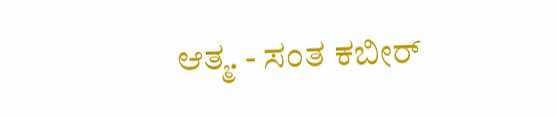ಆತ್ಮ. - ಸಂತ ಕಬೀರ್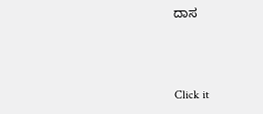ದಾಸ



Click it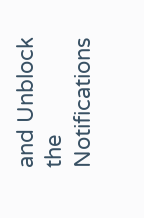and Unblock the Notifications